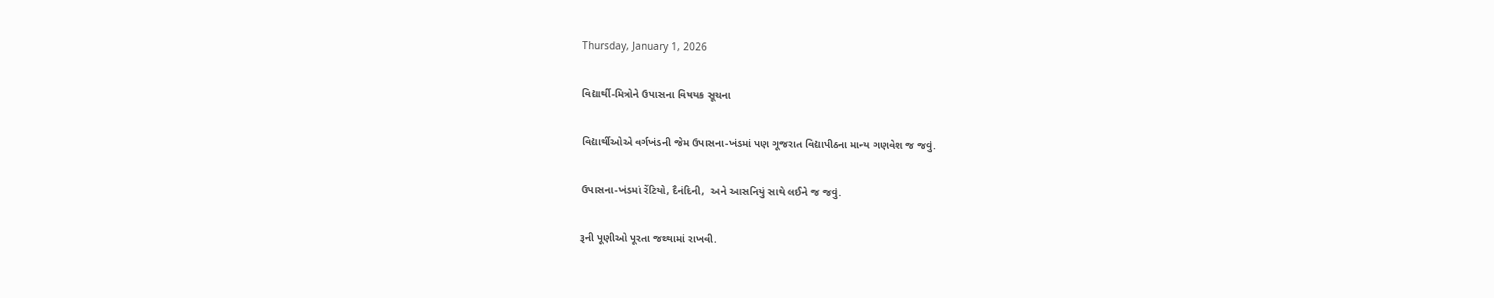Thursday, January 1, 2026

વિદ્યાર્થી-મિત્રોને ઉપાસના વિષયક સૂચના

વિદ્યાર્થીઓએ વર્ગખંડની જેમ ઉપાસના-ખંડમાં પણ ગૂજરાત વિદ્યાપીઠના માન્ય ગણવેશ જ જવું.

ઉપાસના-ખંડમાં રેંટિયો, દૈનંદિની,  અને આસનિયું સાથે લઈને જ જવું.

રૂની પૂણીઓ પૂરતા જથ્થામાં રાખવી.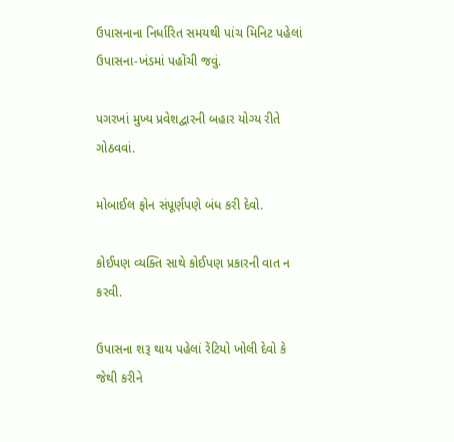ઉપાસનાના નિર્ધારિત સમયથી પાંચ મિનિટ પહેલાં ઉપાસના-ખંડમાં પહોંચી જવું.

પગરખાં મુખ્ય પ્રવેશદ્વારની બહાર યોગ્ય રીતે ગોઠવવાં.

મોબાઈલ ફોન સંપૂર્ણપણે બંધ કરી દેવો.

કોઈપણ વ્યક્તિ સાથે કોઈપણ પ્રકારની વાત ન કરવી.

ઉપાસના શરૂ થાય પહેલાં રેંટિયો ખોલી દેવો કે જેથી કરીને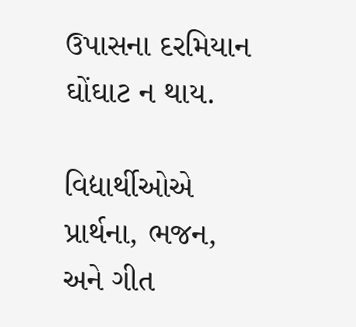ઉપાસના દરમિયાન ઘોંઘાટ ન થાય.

વિદ્યાર્થીઓએ પ્રાર્થના, ભજન, અને ગીત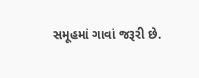સમૂહમાં ગાવાં જરૂરી છે.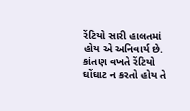રેંટિયો સારી હાલતમાં હોય એ અનિવાર્ય છે. કાંતણ વખતે રેંટિયો ઘોંઘાટ ન કરતો હોય તે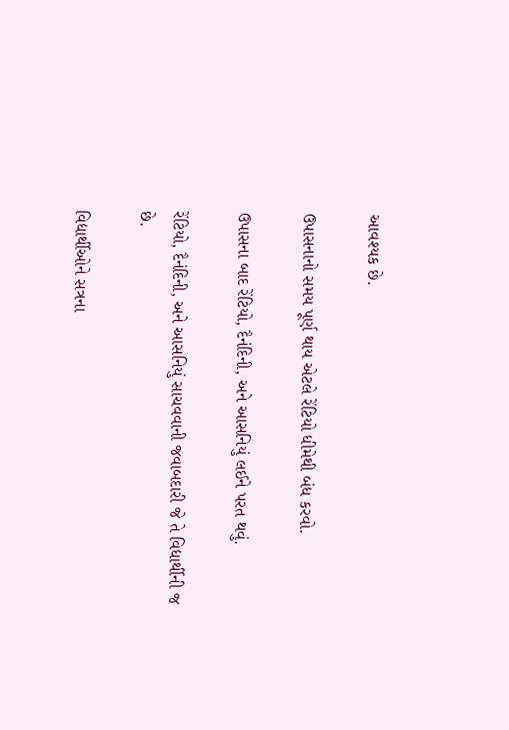આવશ્યક છે.

ઉપાસનાનો સમય પૂર્ણ થાય એટલે રેંટિયો ધીમેથી બંધ કરવો.

ઉપાસના બાદ રેંટિયો, દૈનંદિની, અને આસનિયું લઈને પરત થવું.

રેંટિયો, દૈનંદિની, અને આસનિયું સાચવવાની જવાબદારી જે તે વિદ્યાર્થીની જ છે.

વિદ્યાર્થીઓને સત્રના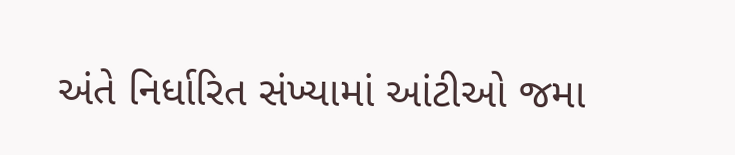અંતે નિર્ધારિત સંખ્યામાં આંટીઓ જમા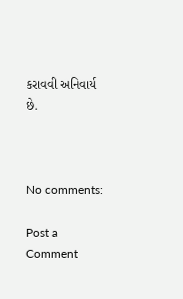કરાવવી અનિવાર્ય છે.



No comments:

Post a Comment